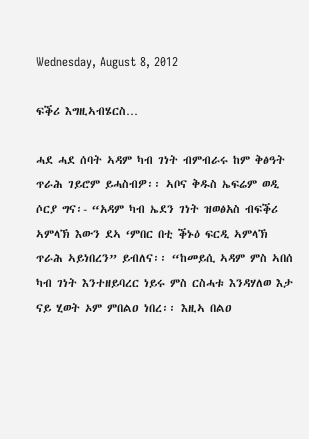Wednesday, August 8, 2012

ፍቕሪ እግዚኣብሄርስ…

ሓደ ሓደ ሰባት ኣዳም ካብ ገነት ብምብራሩ ከም ቅፅዓት ጥራሕ ገይሮም ይሓስብዎ፡፡ ኣቦና ቅዱስ ኤፍሬም ወዲ ሶርያ ግና፡- “አዳም ካብ ኤደን ገነት ዝወፅአስ ብፍቕሪ ኣምላኽ እውን ደኣ ‘ምበር በቲ ቕኑዕ ፍርዲ ኣምላኽ ጥራሕ ኣይነበረን” ይብለና፡፡ “ከመይሲ ኣዳም ምስ ኣበሰ ካብ ገነት እንተዘይባረር ነይሩ ምስ ርስሓቱ እንዳሃለወ እታ ናይ ሂወት ኦም ምበልዐ ነበረ፡፡ እዚኣ በልዐ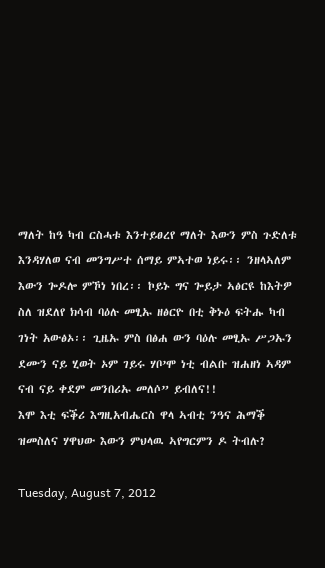ማለት ከዓ ካብ ርስሓቱ እንተይፀረየ ማለት እውን ምስ ጉድለቱ እንዳሃለወ ናብ መንግሥተ ሰማይ ምኣተወ ነይሩ፡፡ ንዘላኣለም እውን ጐዶሎ ምኾነ ነበረ፡፡ ኮይኑ ግና ጐይታ ኣፅርዩ ከእትዎ ስለ ዝደለየ ክሳብ ባዕሉ መፂኡ ዘፅርዮ በቲ ቅኑዕ ፍትሑ ካብ ገነት አውፅኦ፡፡ ጊዜኡ ምስ በፅሐ ውን ባዕሉ መፂኡ ሥጋኡን ደሙን ናይ ሂወት ኦም ገይሩ ሃቦ’ሞ ነቲ ብልቡ ዝሐዘነ ኣዳም ናብ ናይ ቀደም መንበሪኡ መለሶ” ይብለና!!
እሞ እቲ ፍቕሪ እግዚአብሔርስ ዋላ ኣብቲ ንዓና ሕማቕ ዝመስለና ሃዋህው እውን ምህላዉ ኣየግርምን ዶ ትብሉ?

Tuesday, August 7, 2012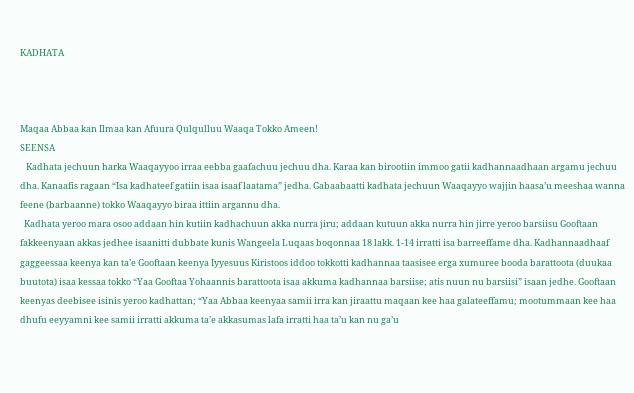KADHATA



Maqaa Abbaa kan Ilmaa kan Afuura Qulqulluu Waaqa Tokko Ameen!
SEENSA
   Kadhata jechuun harka Waaqayyoo irraa eebba gaafachuu jechuu dha. Karaa kan birootiin immoo gatii kadhannaadhaan argamu jechuu dha. Kanaafis ragaan “Isa kadhateef gatiin isaa isaaf laatama” jedha. Gabaabaatti kadhata jechuun Waaqayyo wajjin haasa’u meeshaa wanna feene (barbaanne) tokko Waaqayyo biraa ittiin argannu dha.
  Kadhata yeroo mara osoo addaan hin kutiin kadhachuun akka nurra jiru; addaan kutuun akka nurra hin jirre yeroo barsiisu Gooftaan fakkeenyaan akkas jedhee isaanitti dubbate kunis Wangeela Luqaas boqonnaa 18 lakk. 1-14 irratti isa barreeffame dha. Kadhannaadhaaf gaggeessaa keenya kan ta’e Gooftaan keenya Iyyesuus Kiristoos iddoo tokkotti kadhannaa taasisee erga xumuree booda barattoota (duukaa buutota) isaa kessaa tokko “Yaa Gooftaa Yohaannis barattoota isaa akkuma kadhannaa barsiise; atis nuun nu barsiisi” isaan jedhe. Gooftaan keenyas deebisee isinis yeroo kadhattan; “Yaa Abbaa keenyaa samii irra kan jiraattu maqaan kee haa galateeffamu; mootummaan kee haa dhufu eeyyamni kee samii irratti akkuma ta’e akkasumas lafa irratti haa ta’u kan nu ga’u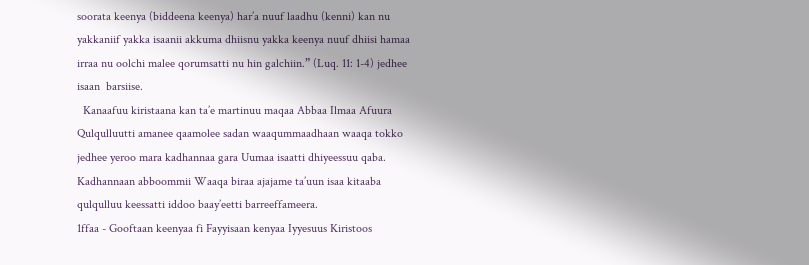soorata keenya (biddeena keenya) har’a nuuf laadhu (kenni) kan nu yakkaniif yakka isaanii akkuma dhiisnu yakka keenya nuuf dhiisi hamaa irraa nu oolchi malee qorumsatti nu hin galchiin.” (Luq. 11: 1-4) jedhee isaan  barsiise.
  Kanaafuu kiristaana kan ta’e martinuu maqaa Abbaa Ilmaa Afuura Qulqulluutti amanee qaamolee sadan waaqummaadhaan waaqa tokko jedhee yeroo mara kadhannaa gara Uumaa isaatti dhiyeessuu qaba. Kadhannaan abboommii Waaqa biraa ajajame ta’uun isaa kitaaba qulqulluu keessatti iddoo baay’eetti barreeffameera.
1ffaa - Gooftaan keenyaa fi Fayyisaan kenyaa Iyyesuus Kiristoos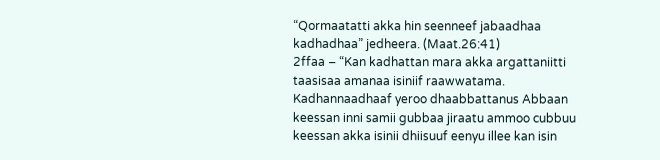“Qormaatatti akka hin seenneef jabaadhaa kadhadhaa” jedheera. (Maat.26:41)
2ffaa – “Kan kadhattan mara akka argattaniitti taasisaa amanaa isiniif raawwatama. Kadhannaadhaaf yeroo dhaabbattanus Abbaan keessan inni samii gubbaa jiraatu ammoo cubbuu keessan akka isinii dhiisuuf eenyu illee kan isin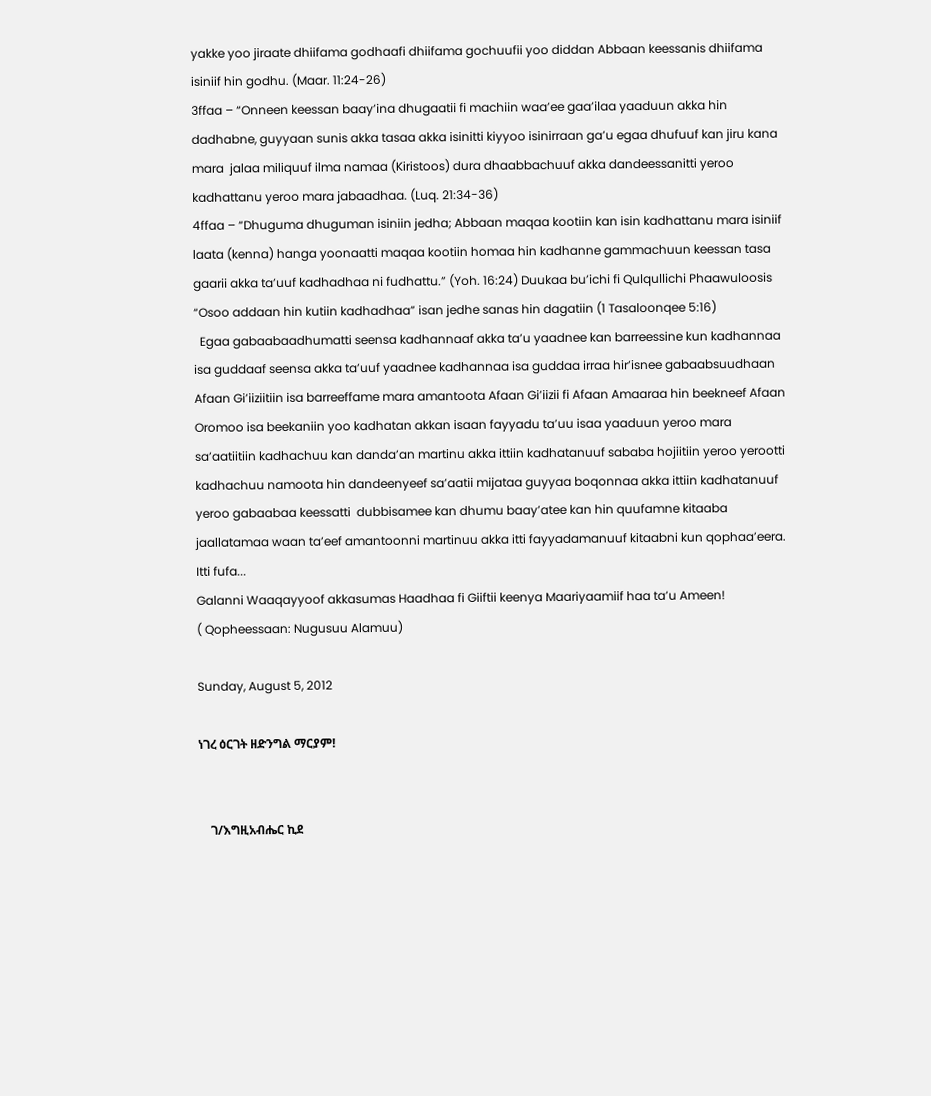yakke yoo jiraate dhiifama godhaafi dhiifama gochuufii yoo diddan Abbaan keessanis dhiifama isiniif hin godhu. (Maar. 11:24-26)
3ffaa – “Onneen keessan baay’ina dhugaatii fi machiin waa’ee gaa’ilaa yaaduun akka hin dadhabne, guyyaan sunis akka tasaa akka isinitti kiyyoo isinirraan ga’u egaa dhufuuf kan jiru kana mara  jalaa miliquuf ilma namaa (Kiristoos) dura dhaabbachuuf akka dandeessanitti yeroo kadhattanu yeroo mara jabaadhaa. (Luq. 21:34-36)
4ffaa – “Dhuguma dhuguman isiniin jedha; Abbaan maqaa kootiin kan isin kadhattanu mara isiniif laata (kenna) hanga yoonaatti maqaa kootiin homaa hin kadhanne gammachuun keessan tasa gaarii akka ta’uuf kadhadhaa ni fudhattu.” (Yoh. 16:24) Duukaa bu’ichi fi Qulqullichi Phaawuloosis “Osoo addaan hin kutiin kadhadhaa” isan jedhe sanas hin dagatiin (1 Tasaloonqee 5:16)
  Egaa gabaabaadhumatti seensa kadhannaaf akka ta’u yaadnee kan barreessine kun kadhannaa isa guddaaf seensa akka ta’uuf yaadnee kadhannaa isa guddaa irraa hir’isnee gabaabsuudhaan Afaan Gi’iiziitiin isa barreeffame mara amantoota Afaan Gi’iizii fi Afaan Amaaraa hin beekneef Afaan Oromoo isa beekaniin yoo kadhatan akkan isaan fayyadu ta’uu isaa yaaduun yeroo mara sa’aatiitiin kadhachuu kan danda’an martinu akka ittiin kadhatanuuf sababa hojiitiin yeroo yerootti kadhachuu namoota hin dandeenyeef sa’aatii mijataa guyyaa boqonnaa akka ittiin kadhatanuuf yeroo gabaabaa keessatti  dubbisamee kan dhumu baay’atee kan hin quufamne kitaaba jaallatamaa waan ta’eef amantoonni martinuu akka itti fayyadamanuuf kitaabni kun qophaa’eera.
Itti fufa...
Galanni Waaqayyoof akkasumas Haadhaa fi Giiftii keenya Maariyaamiif haa ta’u Ameen!
( Qopheessaan: Nugusuu Alamuu)

Sunday, August 5, 2012

ነገረ ዕርገት ዘድንግል ማርያም!


    ገ/እግዚአብሔር ኪደ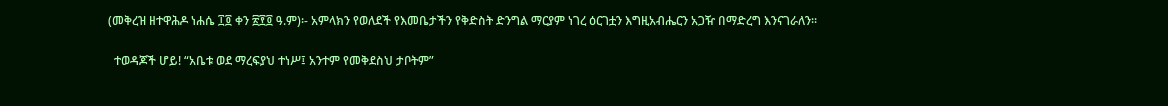(መቅረዝ ዘተዋሕዶ ነሐሴ ፲፬ ቀን ፳፻፬ ዓ.ም)፡- አምላክን የወለደች የእመቤታችን የቅድስት ድንግል ማርያም ነገረ ዕርገቷን እግዚአብሔርን አጋዥ በማድረግ እንናገራለን፡፡

  ተወዳጆች ሆይ! “አቤቱ ወደ ማረፍያህ ተነሥ፤ አንተም የመቅደስህ ታቦትም”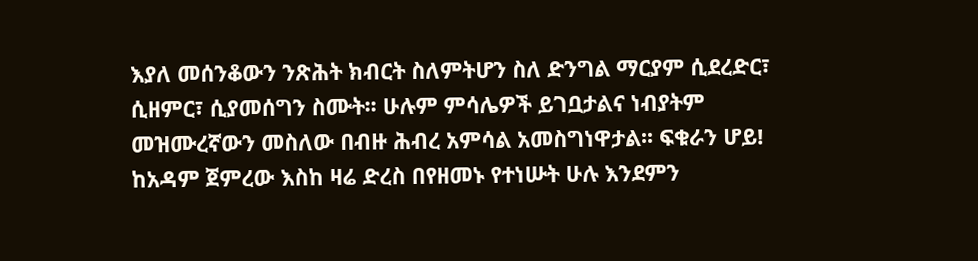እያለ መሰንቆውን ንጽሕት ክብርት ስለምትሆን ስለ ድንግል ማርያም ሲደረድር፣ ሲዘምር፣ ሲያመሰግን ስሙት፡፡ ሁሉም ምሳሌዎች ይገቧታልና ነብያትም መዝሙረኛውን መስለው በብዙ ሕብረ አምሳል አመስግነዋታል፡፡ ፍቁራን ሆይ! ከአዳም ጀምረው እስከ ዛሬ ድረስ በየዘመኑ የተነሡት ሁሉ እንደምን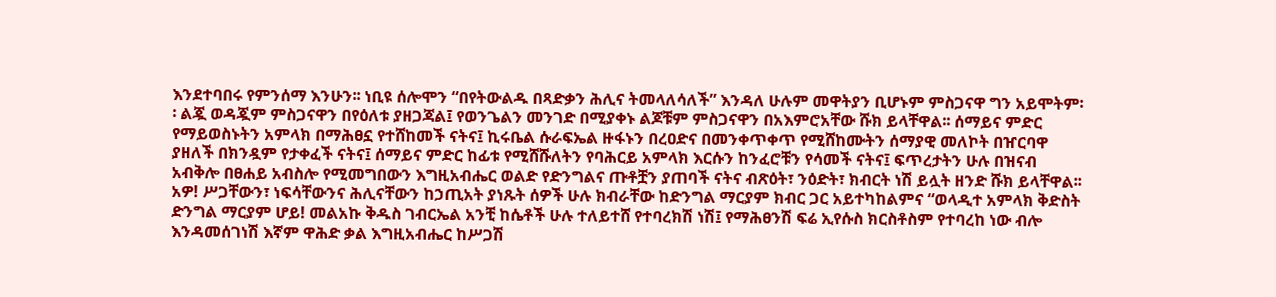እንደተባበሩ የምንሰማ እንሁን፡፡ ነቢዩ ሰሎሞን “በየትውልዱ በጻድቃን ሕሊና ትመላለሳለች” እንዳለ ሁሉም መዋትያን ቢሆኑም ምስጋናዋ ግን አይሞትም፡፡ ልጇ ወዳጇም ምስጋናዋን በየዕለቱ ያዘጋጃል፤ የወንጌልን መንገድ በሚያቀኑ ልጆቹም ምስጋናዋን በአእምሮአቸው ሹክ ይላቸዋል፡፡ ሰማይና ምድር የማይወስኑትን አምላክ በማሕፀኗ የተሸከመች ናትና፤ ኪሩቤል ሱራፍኤል ዙፋኑን በረዐድና በመንቀጥቀጥ የሚሸከሙትን ሰማያዊ መለኮት በዠርባዋ ያዘለች በክንዷም የታቀፈች ናትና፤ ሰማይና ምድር ከፊቱ የሚሸሹለትን የባሕርይ አምላክ እርሱን ከንፈሮቹን የሳመች ናትና፤ ፍጥረታትን ሁሉ በዝናብ አብቅሎ በፀሐይ አብስሎ የሚመግበውን እግዚአብሔር ወልድ የድንግልና ጡቶቿን ያጠባች ናትና ብጽዕት፣ ንዕድት፣ ክብርት ነሽ ይሏት ዘንድ ሹክ ይላቸዋል፡፡ አዎ! ሥጋቸውን፣ ነፍሳቸውንና ሕሊናቸውን ከኃጢአት ያነጹት ሰዎች ሁሉ ክብራቸው ከድንግል ማርያም ክብር ጋር አይተካከልምና “ወላዲተ አምላክ ቅድስት ድንግል ማርያም ሆይ! መልአኩ ቅዱስ ገብርኤል አንቺ ከሴቶች ሁሉ ተለይተሸ የተባረክሽ ነሽ፤ የማሕፀንሽ ፍሬ ኢየሱስ ክርስቶስም የተባረከ ነው ብሎ እንዳመሰገነሽ እኛም ዋሕድ ቃል እግዚአብሔር ከሥጋሽ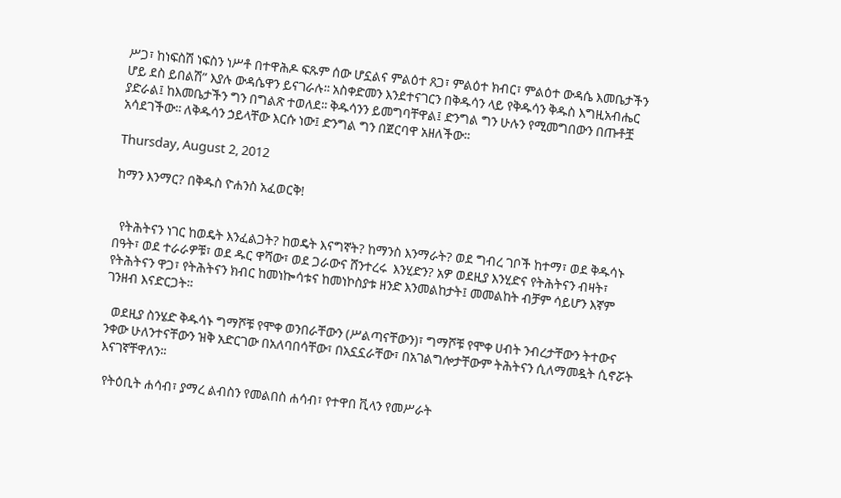ሥጋ፣ ከነፍስሽ ነፍስን ነሥቶ በተዋሕዶ ፍጹም ሰው ሆኗልና ምልዕተ ጸጋ፣ ምልዕተ ክብር፣ ምልዕተ ውዳሴ እመቤታችን ሆይ ደስ ይበልሽ” እያሉ ውዳሴዋን ይናገራሉ፡፡ አስቀድመን እንደተናገርን በቅዱሳን ላይ የቅዱሳን ቅዱስ እግዚአብሔር ያድራል፤ ከእመቤታችን ግን በግልጽ ተወለደ፡፡ ቅዱሳንን ይመግባቸዋል፤ ድንግል ግን ሁሉን የሚመግበውን በጡቶቿ አሳደገችው፡፡ ለቅዱሳን ኃይላቸው እርሱ ነው፤ ድንግል ግን በጀርባዋ አዘለችው፡፡

Thursday, August 2, 2012

ከማን እንማር? በቅዱስ ዮሐንስ አፈወርቅ!


  የትሕትናን ነገር ከወዴት እንፈልጋት? ከወዴት እናግኛት? ከማንስ እንማራት? ወደ ግብረ ገቦች ከተማ፣ ወደ ቅዱሳኑ በዓት፣ ወደ ተራራዎቹ፣ ወደ ዱር ዋሻው፣ ወደ ጋራውና ሸንተረሩ  እንሂድን? አዎ ወደዚያ እንሂድና የትሕትናን ብዛት፣ የትሕትናን ዋጋ፣ የትሕትናን ክብር ከመነኰሳቱና ከመነኮስያቱ ዘንድ እንመልከታት፤ መመልከት ብቻም ሳይሆን እኛም ገንዘብ እናድርጋት፡፡

  ወደዚያ ስንሄድ ቅዱሳኑ ግማሾቹ የሞቀ ወንበራቸውን (ሥልጣናቸውን)፣ ግማሾቹ የሞቀ ሀብት ንብረታቸውን ትተውና ንቀው ሁለንተናቸውን ዝቅ አድርገው በአለባበሳቸው፣ በአኗኗራቸው፣ በአገልግሎታቸውም ትሕትናን ሲለማመዷት ሲኖሯት እናገኛቸዋለን፡፡

 የትዕቢት ሐሳብ፣ ያማረ ልብስን የመልበስ ሐሳብ፣ የተዋበ ቪላን የመሥራት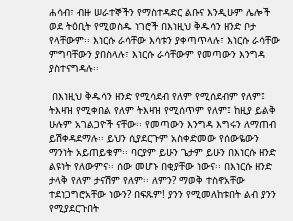ሐሳብ፣ ብዙ ሠራተኞችን የማስተዳድር ልቡና እንዲሁም ሌሎች ወደ ትዕቢት የሚወስዱ ነገሮች በእነዚህ ቅዱሳን ዘንድ ቦታ የላቸውም፡፡ እነርሱ ራሳቸው እሳቱን ያቀጣጥላሉ፣ እነርሱ ራሳቸው ምግባቸውን ያበስላሉ፣ እነርሱ ራሳቸውም የመጣውን እንግዳ ያስተናግዳሉ፡፡

 በእነዚህ ቅዱሳን ዘንድ የሚሳደብ የለም የሚሰደብም የለም፤ ትእዛዝ የሚቀበል የለም ትእዛዝ የሚሰጥም የለም፤ ከዚያ ይልቅ ሁሉም አገልጋዮች ናቸው፡፡ የመጣውን እንግዳ እግሩን ለማጠብ ይሽቀዳደማሉ፡፡ ይህን ሲያደርጉም አስቀድመው የሰውዬውን ማንነት አይጠይቁም፡፡ ባርያም ይሁን ጌታም ይሁን በእነርሱ ዘንድ ልዩነት የለውምና፡፡ ሰው መሆኑ በቂያቸው ነውና፡፡ በእነርሱ ዘንድ ታላቅ የለም ታናሽም የለም፡፡ ለምን? ማወቅ ተስኖአቸው ተደነጋግሮአቸው ነውን? በፍጹም! ያንን የሚመለከቱበት ልብ ያንን የሚያደርጉበት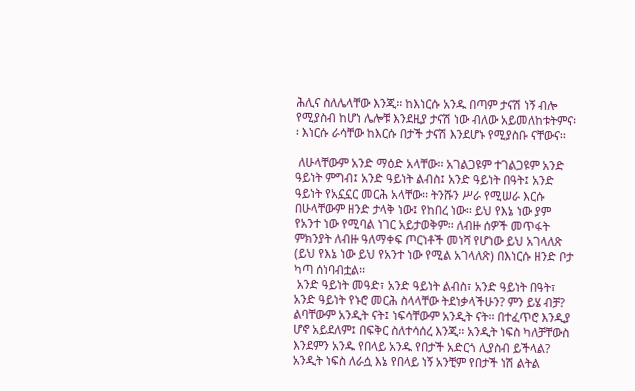ሕሊና ስለሌላቸው እንጂ፡፡ ከእነርሱ አንዱ በጣም ታናሽ ነኝ ብሎ የሚያስብ ከሆነ ሌሎቹ እንደዚያ ታናሽ ነው ብለው አይመለከቱትምና፡፡ እነርሱ ራሳቸው ከእርሱ በታች ታናሽ እንደሆኑ የሚያስቡ ናቸውና፡፡

 ለሁላቸውም አንድ ማዕድ አላቸው፡፡ አገልጋዩም ተገልጋዩም አንድ ዓይነት ምግብ፤ አንድ ዓይነት ልብስ፤ አንድ ዓይነት በዓት፤ አንድ ዓይነት የአኗኗር መርሕ አላቸው፡፡ ትንሹን ሥራ የሚሠራ እርሱ በሁላቸውም ዘንድ ታላቅ ነው፤ የከበረ ነው፡፡ ይህ የእኔ ነው ያም የአንተ ነው የሚባል ነገር አይታወቅም፡፡ ለብዙ ሰዎች መጥፋት ምክንያት ለብዙ ዓለማቀፍ ጦርነቶች መነሻ የሆነው ይህ አገላለጽ (ይህ የእኔ ነው ይህ የአንተ ነው የሚል አገላለጽ) በእነርሱ ዘንድ ቦታ ካጣ ሰነባብቷል፡፡
 አንድ ዓይነት መዓድ፣ አንድ ዓይነት ልብስ፣ አንድ ዓይነት በዓት፣ አንድ ዓይነት የኑሮ መርሕ ስላላቸው ትደነቃላችሁን? ምን ይሄ ብቻ? ልባቸውም አንዲት ናት፤ ነፍሳቸውም አንዲት ናት፡፡ በተፈጥሮ እንዲያ ሆኖ አይደለም፤ በፍቅር ስለተሳሰረ እንጂ፡፡ አንዲት ነፍስ ካለቻቸውስ እንደምን አንዱ የበላይ አንዱ የበታች አድርጎ ሊያስብ ይችላል? አንዲት ነፍስ ለራሷ እኔ የበላይ ነኝ አንቺም የበታች ነሽ ልትል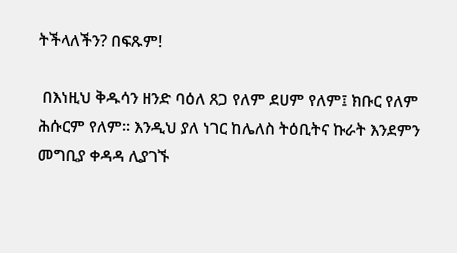ትችላለችን? በፍጹም!

 በእነዚህ ቅዱሳን ዘንድ ባዕለ ጸጋ የለም ደሀም የለም፤ ክቡር የለም ሕሱርም የለም፡፡ እንዲህ ያለ ነገር ከሌለስ ትዕቢትና ኩራት እንደምን መግቢያ ቀዳዳ ሊያገኙ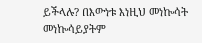ይችላሉ? በእውነቱ እነዚህ መነኰሳት መነኰሳይያትም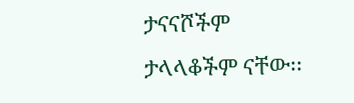ታናናሾችም ታላላቆችም ናቸው፡፡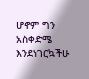ሆኖም ግን አስቀድሜ እንደነገርኳችሁ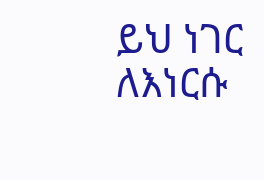ይህ ነገር ለእነርሱ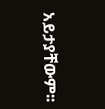አይታያቸውም፡፡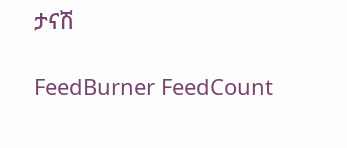ታናሽ

FeedBurner FeedCount